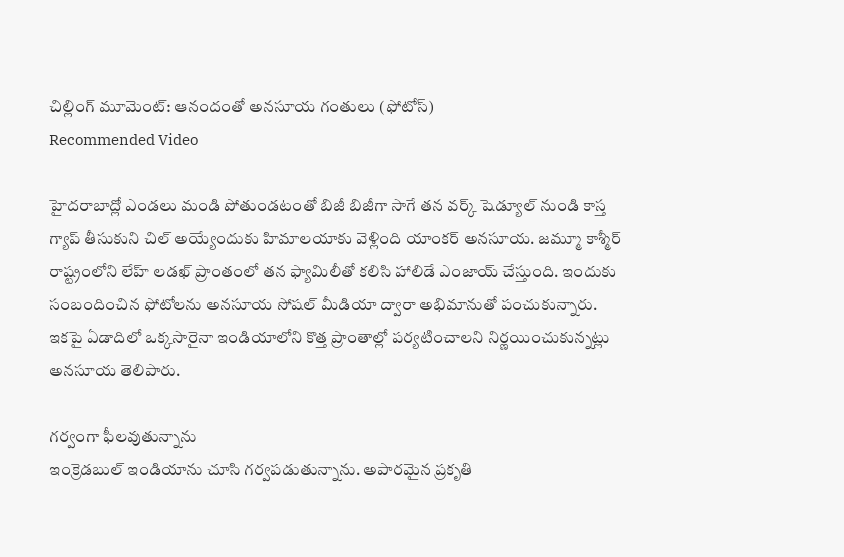చిల్లింగ్ మూమెంట్: ఆనందంతో అనసూయ గంతులు (ఫోటోస్)
Recommended Video

హైదరాబాద్లో ఎండలు మండి పోతుండటంతో బిజీ బిజీగా సాగే తన వర్క్ షెడ్యూల్ నుండి కాస్త గ్యాప్ తీసుకుని చిల్ అయ్యేందుకు హిమాలయాకు వెళ్లింది యాంకర్ అనసూయ. జమ్మూ కాశ్మీర్ రాష్ట్రంలోని లేహ్ లడఖ్ ప్రాంతంలో తన ఫ్యామిలీతో కలిసి హాలిడే ఎంజాయ్ చేస్తుంది. ఇందుకు సంబందించిన ఫోటోలను అనసూయ సోషల్ మీడియా ద్వారా అభిమానుతో పంచుకున్నారు. ఇకపై ఏడాదిలో ఒక్కసారైనా ఇండియాలోని కొత్త ప్రాంతాల్లో పర్యటించాలని నిర్ణయించుకున్నట్లు అనసూయ తెలిపారు.

గర్వంగా ఫీలవుతున్నాను
ఇంక్రెడబుల్ ఇండియాను చూసి గర్వపడుతున్నాను. అపారమైన ప్రకృతి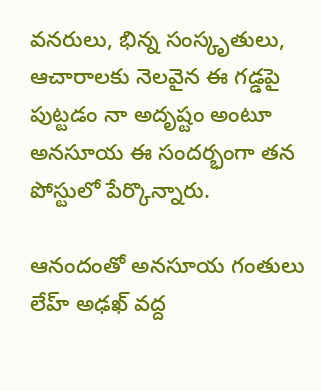వనరులు, భిన్న సంస్కృతులు, ఆచారాలకు నెలవైన ఈ గడ్డపై పుట్టడం నా అదృష్టం అంటూ అనసూయ ఈ సందర్భంగా తన పోస్టులో పేర్కొన్నారు.

ఆనందంతో అనసూయ గంతులు
లేహ్ అఢఖ్ వద్ద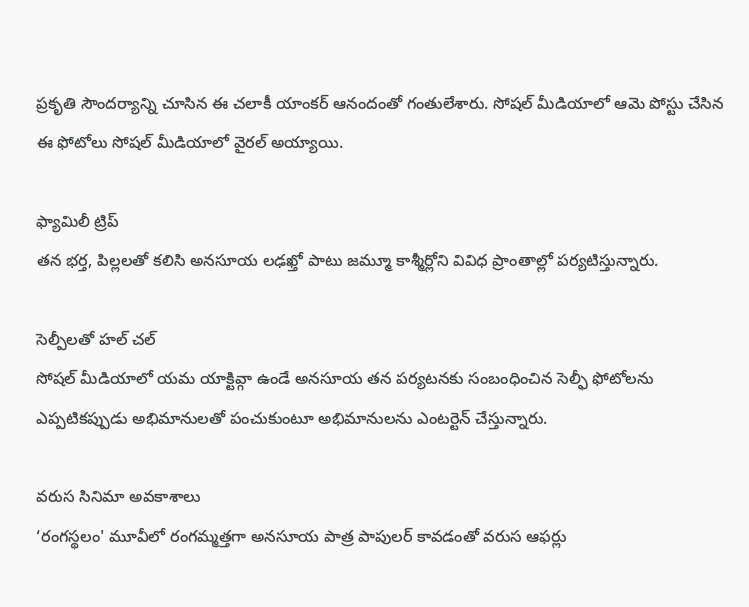ప్రకృతి సౌందర్యాన్ని చూసిన ఈ చలాకీ యాంకర్ ఆనందంతో గంతులేశారు. సోషల్ మీడియాలో ఆమె పోస్టు చేసిన ఈ ఫోటోలు సోషల్ మీడియాలో వైరల్ అయ్యాయి.

ఫ్యామిలీ ట్రిప్
తన భర్త, పిల్లలతో కలిసి అనసూయ లఢఖ్తో పాటు జమ్మూ కాశ్మీర్లోని వివిధ ప్రాంతాల్లో పర్యటిస్తున్నారు.

సెల్పీలతో హల్ చల్
సోషల్ మీడియాలో యమ యాక్టివ్గా ఉండే అనసూయ తన పర్యటనకు సంబంధించిన సెల్ఫీ ఫోటోలను ఎప్పటికప్పుడు అభిమానులతో పంచుకుంటూ అభిమానులను ఎంటర్టెన్ చేస్తున్నారు.

వరుస సినిమా అవకాశాలు
‘రంగస్థలం' మూవీలో రంగమ్మత్తగా అనసూయ పాత్ర పాపులర్ కావడంతో వరుస ఆఫర్లు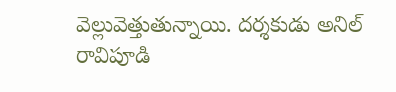వెల్లువెత్తుతున్నాయి. దర్శకుడు అనిల్ రావిపూడి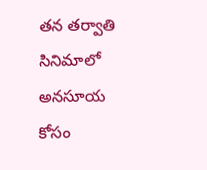తన తర్వాతి సినిమాలో అనసూయ కోసం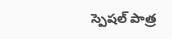స్పెషల్ పాత్ర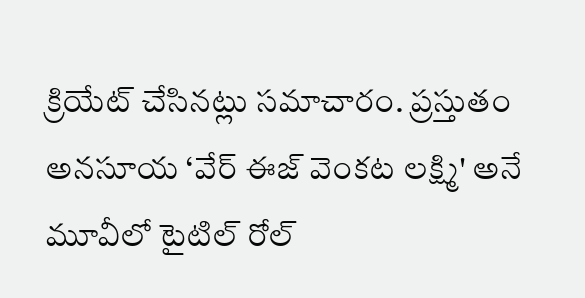క్రియేట్ చేసినట్లు సమాచారం. ప్రస్తుతం అనసూయ ‘వేర్ ఈజ్ వెంకట లక్ష్మి' అనే మూవీలో టైటిల్ రోల్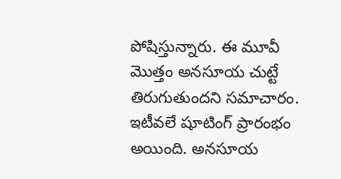పోషిస్తున్నారు. ఈ మూవీ మొత్తం అనసూయ చుట్టే తిరుగుతుందని సమాచారం. ఇటీవలే షూటింగ్ ప్రారంభం అయింది. అనసూయ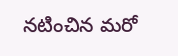నటించిన మరో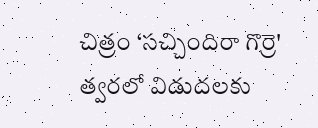చిత్రం ‘సచ్చిందిరా గొర్రె' త్వరలో విడుదలకు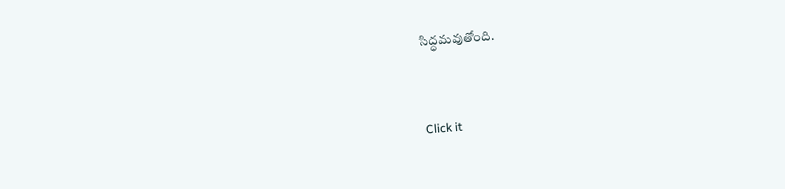సిద్ధమవుతోంది.


Click it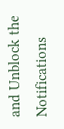and Unblock the Notifications